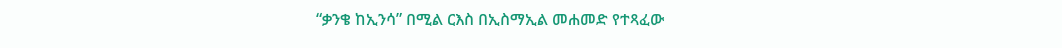“ቃንቄ ከኢንሳ” በሚል ርእስ በኢስማኢል መሐመድ የተጻፈው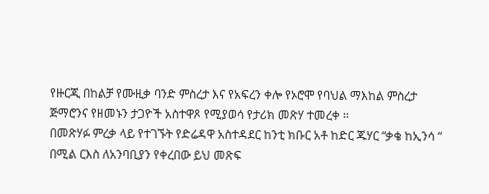የዙርጂ በከልቻ የሙዚቃ ባንድ ምስረታ እና የአፍረን ቀሎ የኦሮሞ የባህል ማእከል ምስረታ ጅማሮንና የዘመኑን ታጋዮች አስተዋጾ የሚያወሳ የታሪክ መጽሃ ተመረቀ ፡፡
በመጽሃፉ ምረቃ ላይ የተገኙት የድሬዳዋ አስተዳደር ከንቲ ክቡር አቶ ከድር ጁሃር “ቃቄ ከኢንሳ “ በሚል ርእስ ለአንባቢያን የቀረበው ይህ መጽፍ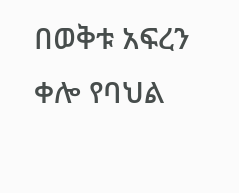በወቅቱ አፍረን ቀሎ የባህል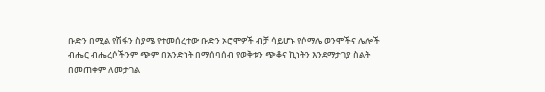ቡድን በሚል የሽፋን ስያሜ የተመሰረተው ቡድን ኦሮሞዎች ብቻ ሳይሆኑ የሶማሌ ወንሞችና ሌሎች ብሔር ብሔረሶችንም ጭም በአንድነት በማሰባሰብ የወቅቱን ጭቆና ኪነትን እንደማታገያ ስልት በመጠቀም ለመታገል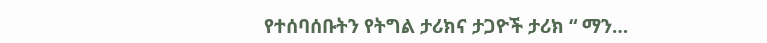የተሰባሰቡትን የትግል ታሪክና ታጋዮች ታሪክ “ ማን…